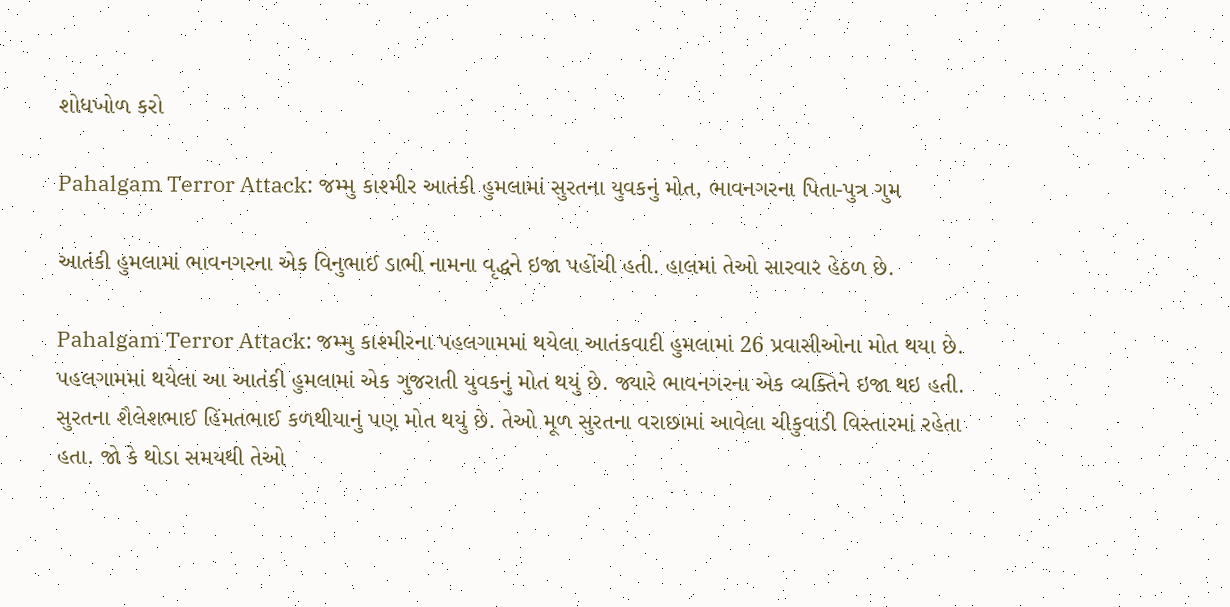શોધખોળ કરો

Pahalgam Terror Attack: જમ્મુ કાશ્મીર આતંકી હુમલામાં સુરતના યુવકનું મોત, ભાવનગરના પિતા-પુત્ર ગુમ

આતંકી હુમલામાં ભાવનગરના એક વિનુભાઈ ડાભી નામના વૃદ્ધને ઇજા પહોંચી હતી. હાલમાં તેઓ સારવાર હેઠળ છે.

Pahalgam Terror Attack: જમ્મુ કાશ્મીરના પહલગામમાં થયેલા આતંકવાદી હુમલામાં 26 પ્રવાસીઓના મોત થયા છે. પહલગામમાં થયેલા આ આતંકી હુમલામાં એક ગુજરાતી યુવકનું મોત થયું છે. જ્યારે ભાવનગરના એક વ્યક્તિને ઇજા થઇ હતી. સુરતના શૈલેશભાઈ હિંમતભાઈ કળથીયાનું પણ મોત થયું છે. તેઓ મૂળ સુરતના વરાછામાં આવેલા ચીકુવાડી વિસ્તારમાં રહેતા હતા. જો કે થોડા સમયથી તેઓ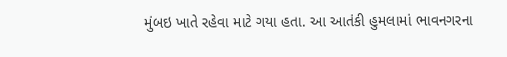મુંબઇ ખાતે રહેવા માટે ગયા હતા. આ આતંકી હુમલામાં ભાવનગરના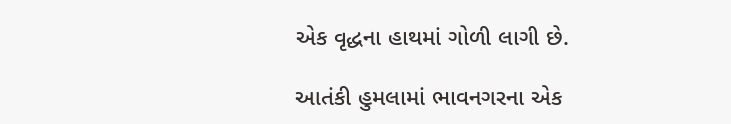એક વૃદ્ધના હાથમાં ગોળી લાગી છે.

આતંકી હુમલામાં ભાવનગરના એક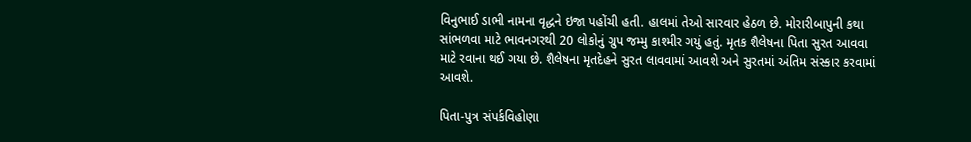વિનુભાઈ ડાભી નામના વૃદ્ધને ઇજા પહોંચી હતી. હાલમાં તેઓ સારવાર હેઠળ છે. મોરારીબાપુની કથા સાંભળવા માટે ભાવનગરથી 20 લોકોનું ગ્રુપ જમ્મુ કાશ્મીર ગયું હતું. મૃતક શૈલેષના પિતા સુરત આવવા માટે રવાના થઈ ગયા છે. શૈલેષના મૃતદેહને સુરત લાવવામાં આવશે અને સુરતમાં અંતિમ સંસ્કાર કરવામાં આવશે.

પિતા-પુત્ર સંપર્કવિહોણા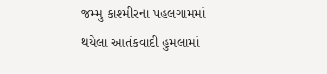જમ્મુ કાશ્મીરના પહલગામમાં થયેલા આતંકવાદી હુમલામાં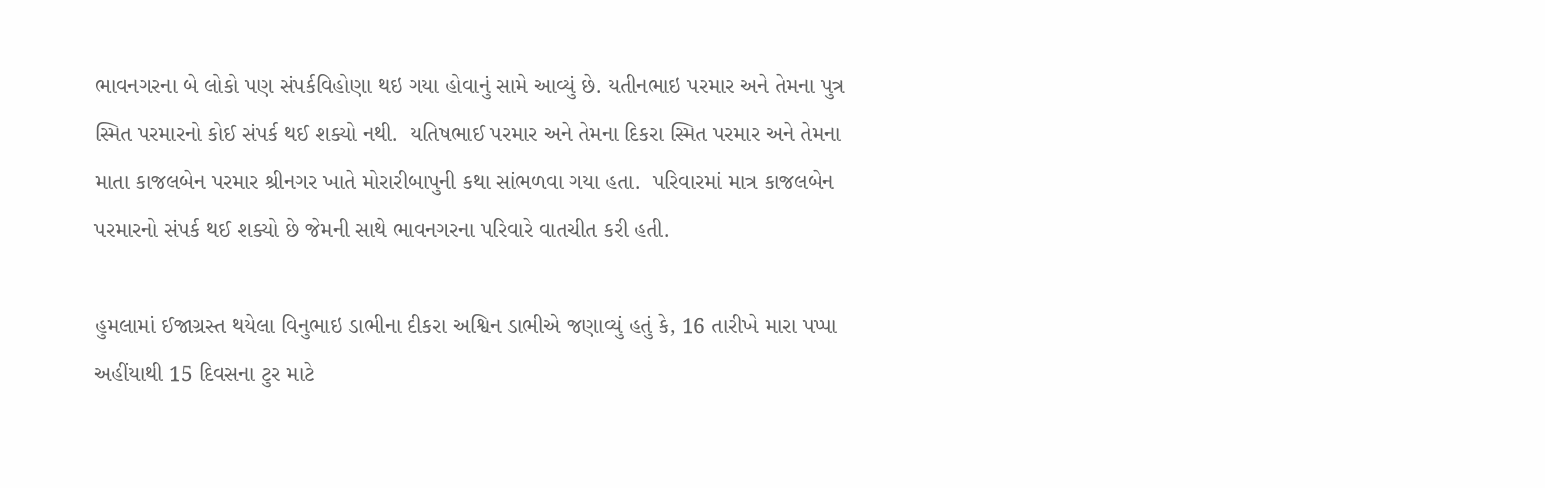ભાવનગરના બે લોકો પણ સંપર્કવિહોણા થઇ ગયા હોવાનું સામે આવ્યું છે. યતીનભાઇ પરમાર અને તેમના પુત્ર સ્મિત પરમારનો કોઈ સંપર્ક થઈ શક્યો નથી.  યતિષભાઈ પરમાર અને તેમના દિકરા સ્મિત પરમાર અને તેમના માતા કાજલબેન પરમાર શ્રીનગર ખાતે મોરારીબાપુની કથા સાંભળવા ગયા હતા.  પરિવારમાં માત્ર કાજલબેન પરમારનો સંપર્ક થઈ શક્યો છે જેમની સાથે ભાવનગરના પરિવારે વાતચીત કરી હતી.

હુમલામાં ઈજાગ્રસ્ત થયેલા વિનુભાઇ ડાભીના દીકરા અશ્વિન ડાભીએ જણાવ્યું હતું કે, 16 તારીખે મારા પપ્પા અહીંયાથી 15 દિવસના ટુર માટે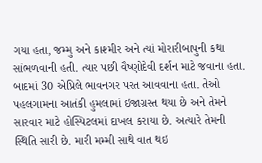ગયા હતા, જમ્મુ અને કાશ્મીર અને ત્યાં મોરારીબાપુની કથા સાંભળવાની હતી. ત્યાર પછી વૈષ્ણોદેવી દર્શન માટે જવાના હતા. બાદમાં 30 એપ્રિલે ભાવનગર પરત આવવાના હતા. તેઓ પહલગામના આતંકી હુમલામાં ઇજાગ્રસ્ત થયા છે અને તેમને સારવાર માટે હોસ્પિટલમાં દાખલ કરાયા છે. અત્યારે તેમની સ્થિતિ સારી છે. મારી મમ્મી સાથે વાત થઇ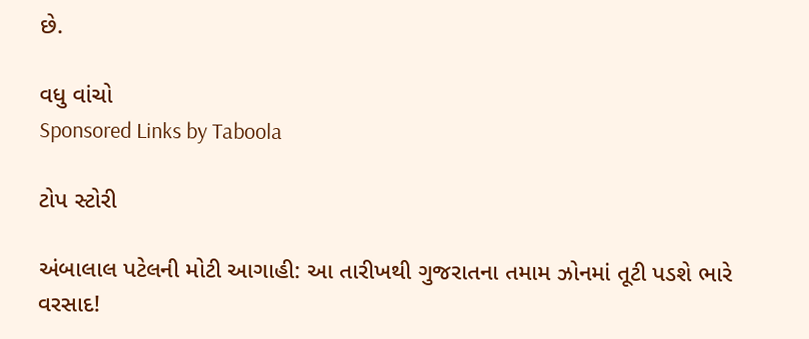છે.

વધુ વાંચો
Sponsored Links by Taboola

ટોપ સ્ટોરી

અંબાલાલ પટેલની મોટી આગાહી: આ તારીખથી ગુજરાતના તમામ ઝોનમાં તૂટી પડશે ભારે વરસાદ!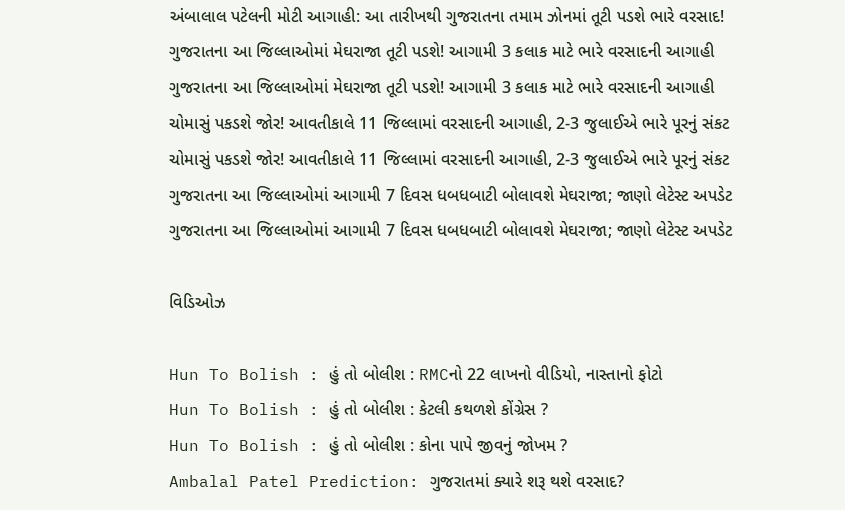અંબાલાલ પટેલની મોટી આગાહી: આ તારીખથી ગુજરાતના તમામ ઝોનમાં તૂટી પડશે ભારે વરસાદ!
ગુજરાતના આ જિલ્લાઓમાં મેઘરાજા તૂટી પડશે! આગામી 3 કલાક માટે ભારે વરસાદની આગાહી
ગુજરાતના આ જિલ્લાઓમાં મેઘરાજા તૂટી પડશે! આગામી 3 કલાક માટે ભારે વરસાદની આગાહી
ચોમાસું પકડશે જોર! આવતીકાલે 11 જિલ્લામાં વરસાદની આગાહી, 2-3 જુલાઈએ ભારે પૂરનું સંકટ
ચોમાસું પકડશે જોર! આવતીકાલે 11 જિલ્લામાં વરસાદની આગાહી, 2-3 જુલાઈએ ભારે પૂરનું સંકટ
ગુજરાતના આ જિલ્લાઓમાં આગામી 7 દિવસ ધબધબાટી બોલાવશે મેઘરાજા; જાણો લેટેસ્ટ અપડેટ
ગુજરાતના આ જિલ્લાઓમાં આગામી 7 દિવસ ધબધબાટી બોલાવશે મેઘરાજા; જાણો લેટેસ્ટ અપડેટ

વિડિઓઝ

Hun To Bolish : હું તો બોલીશ : RMCનો 22 લાખનો વીડિયો, નાસ્તાનો ફોટો
Hun To Bolish : હું તો બોલીશ : કેટલી કથળશે કોંગ્રેસ ?
Hun To Bolish : હું તો બોલીશ : કોના પાપે જીવનું જોખમ ?
Ambalal Patel Prediction: ગુજરાતમાં ક્યારે શરૂ થશે વરસાદ?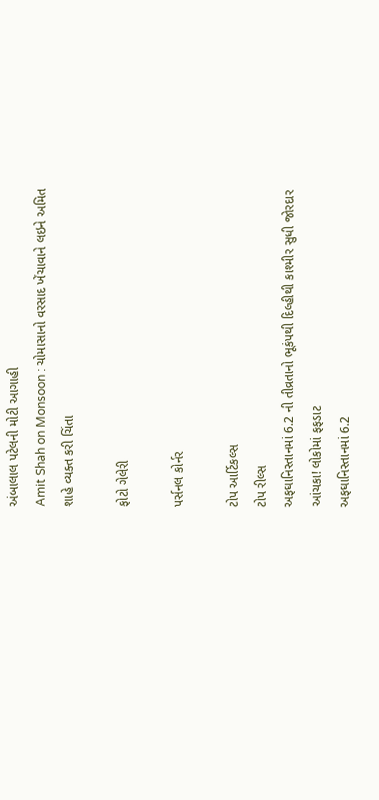અંબાલાલ પટેલની મોટી આગાહી
Amit Shah on Monsoon : ચોમાસાનો વરસાદ ખેંચાવાને લઇને અમિત શાહે વ્યક્ત કરી ચિંતા

ફોટો ગેલેરી

પર્સનલ કોર્નર

ટોપ આર્ટિકલ્સ
ટોપ રીલ્સ
અફઘાનિસ્તાનમાં 6.2 ની તીવ્રતાનો ભૂકંપથી દિલ્હીથી કાશ્મીર સુધી જોરદાર આંચકા! લોકોમાં ફફડાટ
અફઘાનિસ્તાનમાં 6.2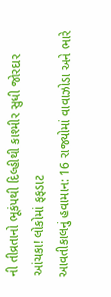ની તીવ્રતાનો ભૂકંપથી દિલ્હીથી કાશ્મીર સુધી જોરદાર આંચકા! લોકોમાં ફફડાટ
આવતીકાલનું હવામાન: 16 રાજ્યોમાં વાવાઝોડા અને ભારે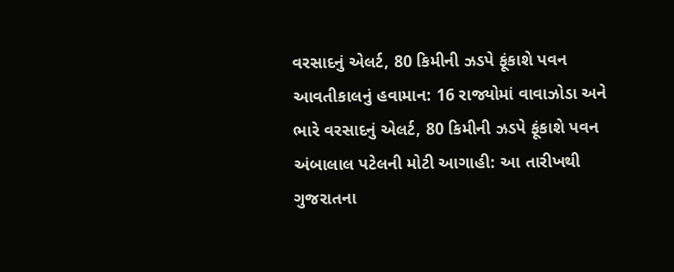વરસાદનું એલર્ટ, 80 કિમીની ઝડપે ફૂંકાશે પવન
આવતીકાલનું હવામાન: 16 રાજ્યોમાં વાવાઝોડા અને ભારે વરસાદનું એલર્ટ, 80 કિમીની ઝડપે ફૂંકાશે પવન
અંબાલાલ પટેલની મોટી આગાહી: આ તારીખથી ગુજરાતના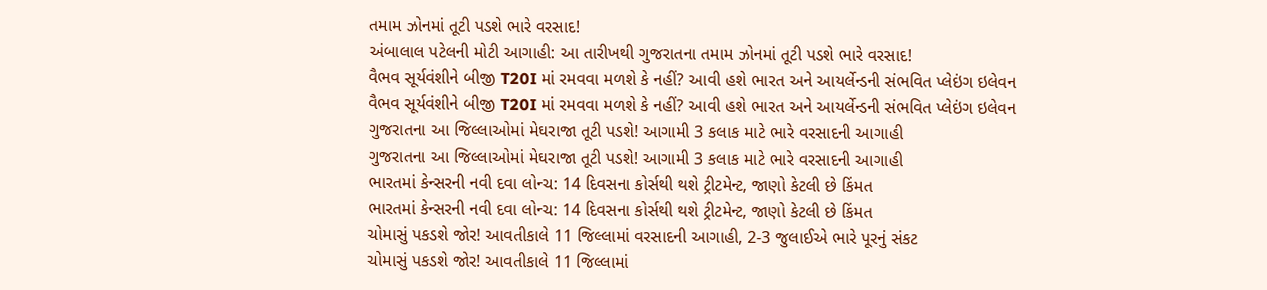તમામ ઝોનમાં તૂટી પડશે ભારે વરસાદ!
અંબાલાલ પટેલની મોટી આગાહી: આ તારીખથી ગુજરાતના તમામ ઝોનમાં તૂટી પડશે ભારે વરસાદ!
વૈભવ સૂર્યવંશીને બીજી T20I માં રમવવા મળશે કે નહીં? આવી હશે ભારત અને આયર્લેન્ડની સંભવિત પ્લેઇંગ ઇલેવન
વૈભવ સૂર્યવંશીને બીજી T20I માં રમવવા મળશે કે નહીં? આવી હશે ભારત અને આયર્લેન્ડની સંભવિત પ્લેઇંગ ઇલેવન
ગુજરાતના આ જિલ્લાઓમાં મેઘરાજા તૂટી પડશે! આગામી 3 કલાક માટે ભારે વરસાદની આગાહી
ગુજરાતના આ જિલ્લાઓમાં મેઘરાજા તૂટી પડશે! આગામી 3 કલાક માટે ભારે વરસાદની આગાહી
ભારતમાં કેન્સરની નવી દવા લોન્ચ: 14 દિવસના કોર્સથી થશે ટ્રીટમેન્ટ, જાણો કેટલી છે કિંમત
ભારતમાં કેન્સરની નવી દવા લોન્ચ: 14 દિવસના કોર્સથી થશે ટ્રીટમેન્ટ, જાણો કેટલી છે કિંમત
ચોમાસું પકડશે જોર! આવતીકાલે 11 જિલ્લામાં વરસાદની આગાહી, 2-3 જુલાઈએ ભારે પૂરનું સંકટ
ચોમાસું પકડશે જોર! આવતીકાલે 11 જિલ્લામાં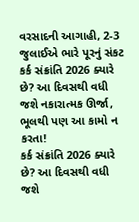વરસાદની આગાહી, 2-3 જુલાઈએ ભારે પૂરનું સંકટ
કર્ક સંક્રાંતિ 2026 ક્યારે છે? આ દિવસથી વધી જશે નકારાત્મક ઊર્જા, ભૂલથી પણ આ કામો ન કરતા!
કર્ક સંક્રાંતિ 2026 ક્યારે છે? આ દિવસથી વધી જશે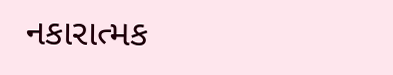નકારાત્મક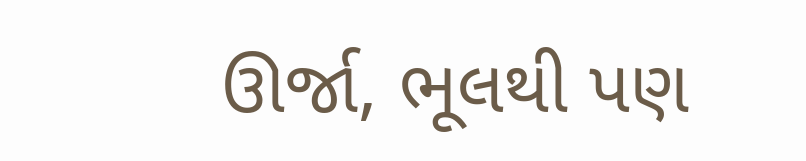ઊર્જા, ભૂલથી પણ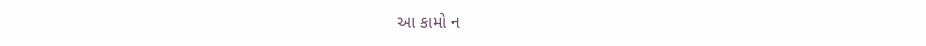આ કામો ન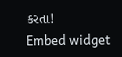કરતા!
Embed widget